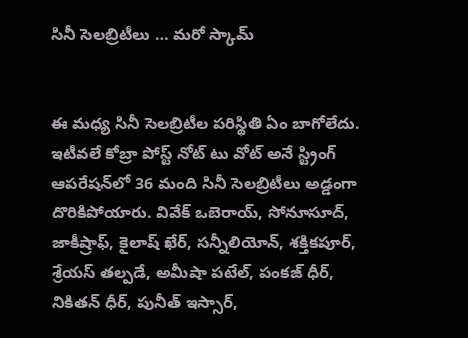సినీ సెల‌బ్రిటీలు … మ‌రో స్కామ్‌


ఈ మ‌ధ్య సినీ సెల‌బ్రిటీల పరిస్థితి ఏం బాగోలేదు. ఇటీవ‌లే కోబ్రా పోస్ట్ నోట్ టు వోట్ అనే స్ట్రింగ్ ఆప‌రేష‌న్‌లో 36 మంది సినీ సెల‌బ్రిటీలు అడ్డంగా దొరికిపోయారు. వివేక్ ఒబెరాయ్‌, సోనూసూద్‌, జాకీష్రాఫ్‌, కైలాష్ ఖేర్‌, స‌న్నీలియోన్‌, శ‌క్తిక‌పూర్‌, శ్రేయ‌స్ త‌ల్ప‌డే, అమీషా ప‌టేల్‌, పంక‌జ్ ధీర్‌, నికిత‌న్ ధీర్‌, పునీత్ ఇస్సార్,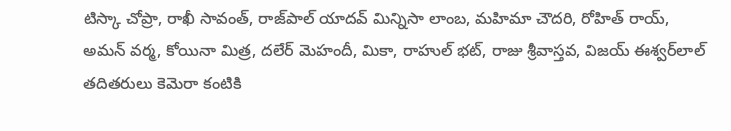టిస్కా చోప్రా, రాఖీ సావంత్‌, రాజ్‌పాల్ యాద‌వ్ మిన్నిసా లాంబ‌, మ‌హిమా చౌద‌రి, రోహిత్ రాయ్‌, అమ‌న్ వ‌ర్మ‌, కోయినా మిత్ర‌, ద‌లేర్ మెహందీ, మికా, రాహుల్ భ‌ట్‌, రాజు శ్రీవాస్త‌వ‌, విజ‌య్ ఈశ్వ‌ర్‌లాల్ త‌దిత‌రులు కెమెరా కంటికి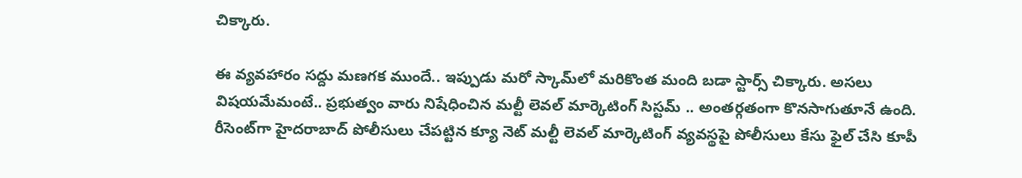చిక్కారు.

ఈ వ్య‌వ‌హారం స‌ద్దు మ‌ణ‌గ‌క ముందే.. ఇప్పుడు మ‌రో స్కామ్‌లో మ‌రికొంత మంది బడా స్టార్స్ చిక్కారు. అస‌లు విష‌య‌మేమంటే.. ప్ర‌భుత్వం వారు నిషేధించిన మ‌ల్టీ లెవ‌ల్ మార్కెటింగ్ సిస్ట‌మ్ .. అంత‌ర్గ‌తంగా కొన‌సాగుతూనే ఉంది. రీసెంట్‌గా హైద‌రాబాద్ పోలీసులు చేప‌ట్టిన క్యూ నెట్ మ‌ల్టీ లెవ‌ల్ మార్కెటింగ్ వ్య‌వ‌స్థ‌పై పోలీసులు కేసు ఫైల్ చేసి కూపీ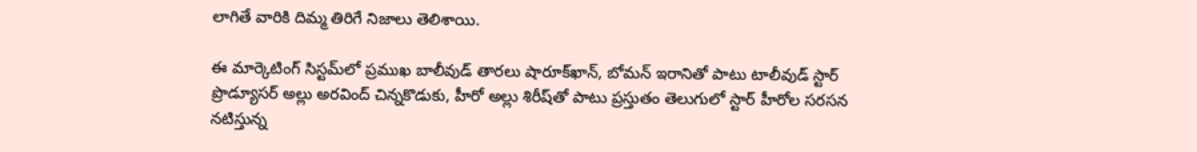లాగితే వారికి దిమ్మ తిరిగే నిజాలు తెలిశాయి.

ఈ మార్కెటింగ్ సిస్ట‌మ్‌లో ప్ర‌ముఖ బాలీవుడ్ తార‌లు షారూక్‌ఖాన్‌, బోమ‌న్ ఇరానితో పాటు టాలీవుడ్ స్టార్ ప్రొడ్యూస‌ర్ అల్లు అర‌వింద్ చిన్నకొడుకు, హీరో అల్లు శిరీష్‌తో పాటు ప్ర‌స్తుతం తెలుగులో స్టార్ హీరోల స‌ర‌స‌న న‌టిస్తున్న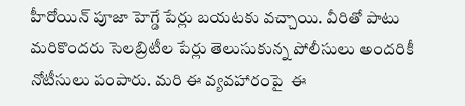హీరోయిన్ పూజా హెగ్డే పేర్లు బ‌య‌ట‌కు వ‌చ్చాయి. వీరితో పాటు మ‌రికొంద‌రు సెల‌బ్రిటీల పేర్లు తెలుసుకున్న పోలీసులు అంద‌రికీ నోటీసులు పంపారు. మ‌రి ఈ వ్య‌వ‌హారంపై  ఈ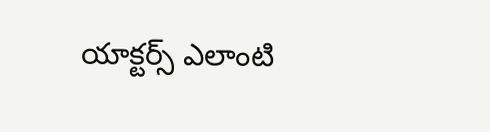యాక్ట‌ర్స్ ఎలాంటి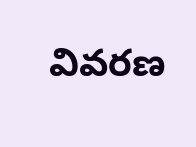వివ‌ర‌ణ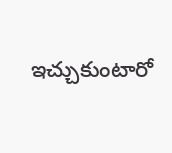ఇచ్చుకుంటారో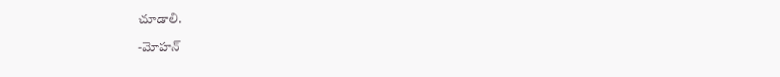చూడాలి.

-మోహన్